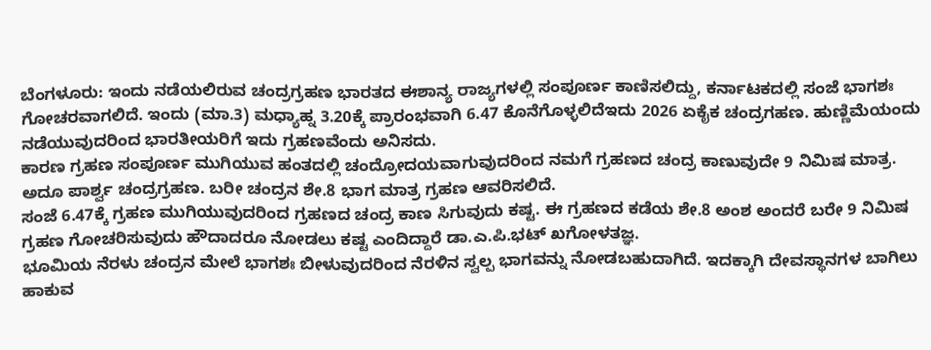ಬೆಂಗಳೂರು: ಇಂದು ನಡೆಯಲಿರುವ ಚಂದ್ರಗ್ರಹಣ ಭಾರತದ ಈಶಾನ್ಯ ರಾಜ್ಯಗಳಲ್ಲಿ ಸಂಪೂರ್ಣ ಕಾಣಿಸಲಿದ್ದು, ಕರ್ನಾಟಕದಲ್ಲಿ ಸಂಜೆ ಭಾಗಶಃ ಗೋಚರವಾಗಲಿದೆ. ಇಂದು (ಮಾ.3) ಮಧ್ಯಾಹ್ನ 3.20ಕ್ಕೆ ಪ್ರಾರಂಭವಾಗಿ 6.47 ಕೊನೆಗೊಳ್ಳಲಿದೆಇದು 2026 ಏಕೈಕ ಚಂದ್ರಗಹಣ. ಹುಣ್ಣಿಮೆಯಂದು ನಡೆಯುವುದರಿಂದ ಭಾರತೀಯರಿಗೆ ಇದು ಗ್ರಹಣವೆಂದು ಅನಿಸದು.
ಕಾರಣ ಗ್ರಹಣ ಸಂಪೂರ್ಣ ಮುಗಿಯುವ ಹಂತದಲ್ಲಿ ಚಂದ್ರೋದಯವಾಗುವುದರಿಂದ ನಮಗೆ ಗ್ರಹಣದ ಚಂದ್ರ ಕಾಣುವುದೇ 9 ನಿಮಿಷ ಮಾತ್ರ. ಅದೂ ಪಾರ್ಶ್ವ ಚಂದ್ರಗ್ರಹಣ. ಬರೀ ಚಂದ್ರನ ಶೇ.8 ಭಾಗ ಮಾತ್ರ ಗ್ರಹಣ ಆವರಿಸಲಿದೆ.
ಸಂಜೆ 6.47ಕ್ಕೆ ಗ್ರಹಣ ಮುಗಿಯುವುದರಿಂದ ಗ್ರಹಣದ ಚಂದ್ರ ಕಾಣ ಸಿಗುವುದು ಕಷ್ಟ. ಈ ಗ್ರಹಣದ ಕಡೆಯ ಶೇ.8 ಅಂಶ ಅಂದರೆ ಬರೇ 9 ನಿಮಿಷ ಗ್ರಹಣ ಗೋಚರಿಸುವುದು ಹೌದಾದರೂ ನೋಡಲು ಕಷ್ಟ ಎಂದಿದ್ದಾರೆ ಡಾ.ಎ.ಪಿ.ಭಟ್ ಖಗೋಳತಜ್ಞ.
ಭೂಮಿಯ ನೆರಳು ಚಂದ್ರನ ಮೇಲೆ ಭಾಗಶಃ ಬೀಳುವುದರಿಂದ ನೆರಳಿನ ಸ್ವಲ್ಪ ಭಾಗವನ್ನು ನೋಡಬಹುದಾಗಿದೆ. ಇದಕ್ಕಾಗಿ ದೇವಸ್ಥಾನಗಳ ಬಾಗಿಲು ಹಾಕುವ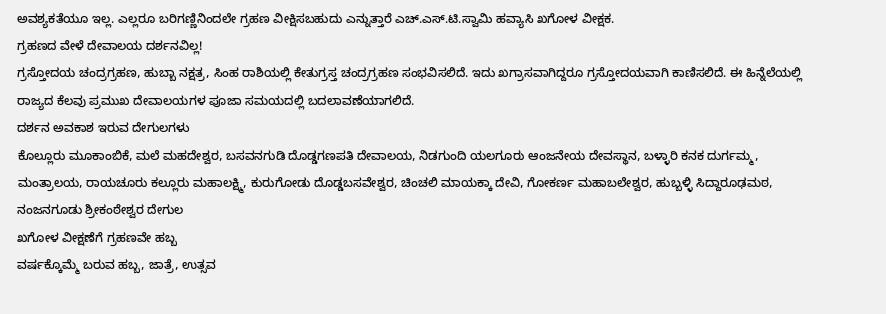ಅವಶ್ಯಕತೆಯೂ ಇಲ್ಲ. ಎಲ್ಲರೂ ಬರಿಗಣ್ಣಿನಿಂದಲೇ ಗ್ರಹಣ ವೀಕ್ಷಿಸಬಹುದು ಎನ್ನುತ್ತಾರೆ ಎಚ್.ಎಸ್.ಟಿ.ಸ್ವಾಮಿ ಹವ್ಯಾಸಿ ಖಗೋಳ ವೀಕ್ಷಕ.
ಗ್ರಹಣದ ವೇಳೆ ದೇವಾಲಯ ದರ್ಶನವಿಲ್ಲ!
ಗ್ರಸ್ತೋದಯ ಚಂದ್ರಗ್ರಹಣ, ಹುಬ್ಬಾ ನಕ್ಷತ್ರ, ಸಿಂಹ ರಾಶಿಯಲ್ಲಿ ಕೇತುಗ್ರಸ್ತ ಚಂದ್ರಗ್ರಹಣ ಸಂಭವಿಸಲಿದೆ. ಇದು ಖಗ್ರಾಸವಾಗಿದ್ದರೂ ಗ್ರಸ್ತೋದಯವಾಗಿ ಕಾಣಿಸಲಿದೆ. ಈ ಹಿನ್ನೆಲೆಯಲ್ಲಿ ರಾಜ್ಯದ ಕೆಲವು ಪ್ರಮುಖ ದೇವಾಲಯಗಳ ಪೂಜಾ ಸಮಯದಲ್ಲಿ ಬದಲಾವಣೆಯಾಗಲಿದೆ.
ದರ್ಶನ ಅವಕಾಶ ಇರುವ ದೇಗುಲಗಳು
ಕೊಲ್ಲೂರು ಮೂಕಾಂಬಿಕೆ, ಮಲೆ ಮಹದೇಶ್ವರ, ಬಸವನಗುಡಿ ದೊಡ್ಡಗಣಪತಿ ದೇವಾಲಯ, ನಿಡಗುಂದಿ ಯಲಗೂರು ಆಂಜನೇಯ ದೇವಸ್ಥಾನ, ಬಳ್ಳಾರಿ ಕನಕ ದುರ್ಗಮ್ಮ, ಮಂತ್ರಾಲಯ, ರಾಯಚೂರು ಕಲ್ಲೂರು ಮಹಾಲಕ್ಷ್ಮಿ, ಕುರುಗೋಡು ದೊಡ್ಡಬಸವೇಶ್ವರ, ಚಿಂಚಲಿ ಮಾಯಕ್ಕಾ ದೇವಿ, ಗೋಕರ್ಣ ಮಹಾಬಲೇಶ್ವರ, ಹುಬ್ಬಳ್ಳಿ ಸಿದ್ದಾರೂಢಮಠ, ನಂಜನಗೂಡು ಶ್ರೀಕಂಠೇಶ್ವರ ದೇಗುಲ
ಖಗೋಳ ವೀಕ್ಷಣೆಗೆ ಗ್ರಹಣವೇ ಹಬ್ಬ
ವರ್ಷಕ್ಕೊಮ್ಮೆ ಬರುವ ಹಬ್ಬ, ಜಾತ್ರೆ, ಉತ್ಸವ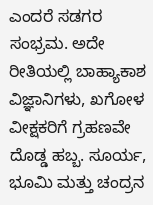ಎಂದರೆ ಸಡಗರ ಸಂಭ್ರಮ. ಅದೇ ರೀತಿಯಲ್ಲಿ ಬಾಹ್ಯಾಕಾಶ ವಿಜ್ಞಾನಿಗಳು, ಖಗೋಳ ವೀಕ್ಷಕರಿಗೆ ಗ್ರಹಣವೇ ದೊಡ್ಡ ಹಬ್ಬ. ಸೂರ್ಯ, ಭೂಮಿ ಮತ್ತು ಚಂದ್ರನ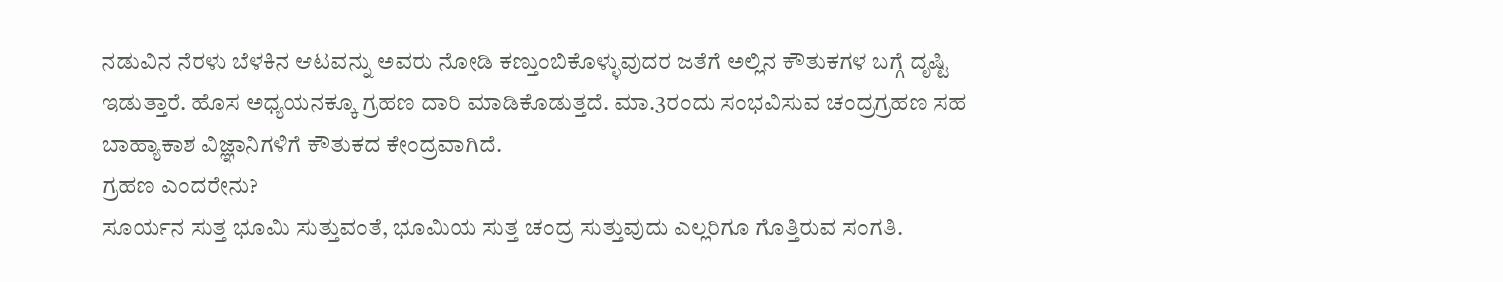ನಡುವಿನ ನೆರಳು ಬೆಳಕಿನ ಆಟವನ್ನು ಅವರು ನೋಡಿ ಕಣ್ತುಂಬಿಕೊಳ್ಳುವುದರ ಜತೆಗೆ ಅಲ್ಲಿನ ಕೌತುಕಗಳ ಬಗ್ಗೆ ದೃಷ್ಟಿ ಇಡುತ್ತಾರೆ. ಹೊಸ ಅಧ್ಯಯನಕ್ಕೂ ಗ್ರಹಣ ದಾರಿ ಮಾಡಿಕೊಡುತ್ತದೆ. ಮಾ.3ರಂದು ಸಂಭವಿಸುವ ಚಂದ್ರಗ್ರಹಣ ಸಹ ಬಾಹ್ಯಾಕಾಶ ವಿಜ್ಞಾನಿಗಳಿಗೆ ಕೌತುಕದ ಕೇಂದ್ರವಾಗಿದೆ.
ಗ್ರಹಣ ಎಂದರೇನು?
ಸೂರ್ಯನ ಸುತ್ತ ಭೂಮಿ ಸುತ್ತುವಂತೆ, ಭೂಮಿಯ ಸುತ್ತ ಚಂದ್ರ ಸುತ್ತುವುದು ಎಲ್ಲರಿಗೂ ಗೊತ್ತಿರುವ ಸಂಗತಿ.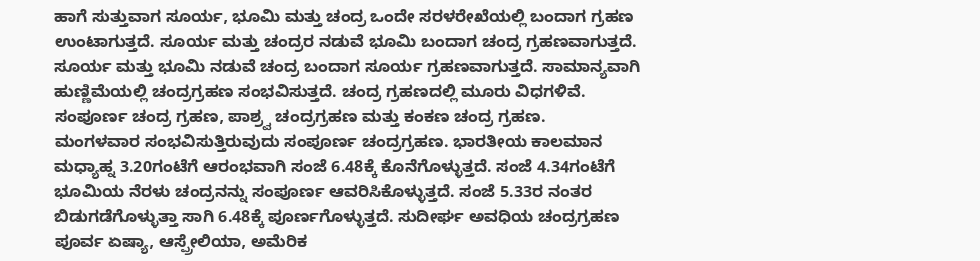ಹಾಗೆ ಸುತ್ತುವಾಗ ಸೂರ್ಯ, ಭೂಮಿ ಮತ್ತು ಚಂದ್ರ ಒಂದೇ ಸರಳರೇಖೆಯಲ್ಲಿ ಬಂದಾಗ ಗ್ರಹಣ ಉಂಟಾಗುತ್ತದೆ. ಸೂರ್ಯ ಮತ್ತು ಚಂದ್ರರ ನಡುವೆ ಭೂಮಿ ಬಂದಾಗ ಚಂದ್ರ ಗ್ರಹಣವಾಗುತ್ತದೆ. ಸೂರ್ಯ ಮತ್ತು ಭೂಮಿ ನಡುವೆ ಚಂದ್ರ ಬಂದಾಗ ಸೂರ್ಯ ಗ್ರಹಣವಾಗುತ್ತದೆ. ಸಾಮಾನ್ಯವಾಗಿ ಹುಣ್ಣಿಮೆಯಲ್ಲಿ ಚಂದ್ರಗ್ರಹಣ ಸಂಭವಿಸುತ್ತದೆ. ಚಂದ್ರ ಗ್ರಹಣದಲ್ಲಿ ಮೂರು ವಿಧಗಳಿವೆ. ಸಂಪೂರ್ಣ ಚಂದ್ರ ಗ್ರಹಣ, ಪಾಶ್ರ್ವ ಚಂದ್ರಗ್ರಹಣ ಮತ್ತು ಕಂಕಣ ಚಂದ್ರ ಗ್ರಹಣ.
ಮಂಗಳವಾರ ಸಂಭವಿಸುತ್ತಿರುವುದು ಸಂಪೂರ್ಣ ಚಂದ್ರಗ್ರಹಣ. ಭಾರತೀಯ ಕಾಲಮಾನ ಮಧ್ಯಾಹ್ನ 3.20ಗಂಟೆಗೆ ಆರಂಭವಾಗಿ ಸಂಜೆ 6.48ಕ್ಕೆ ಕೊನೆಗೊಳ್ಳುತ್ತದೆ. ಸಂಜೆ 4.34ಗಂಟೆಗೆ ಭೂಮಿಯ ನೆರಳು ಚಂದ್ರನನ್ನು ಸಂಪೂರ್ಣ ಆವರಿಸಿಕೊಳ್ಳುತ್ತದೆ. ಸಂಜೆ 5.33ರ ನಂತರ ಬಿಡುಗಡೆಗೊಳ್ಳುತ್ತಾ ಸಾಗಿ 6.48ಕ್ಕೆ ಪೂರ್ಣಗೊಳ್ಳುತ್ತದೆ. ಸುದೀರ್ಘ ಅವಧಿಯ ಚಂದ್ರಗ್ರಹಣ ಪೂರ್ವ ಏಷ್ಯಾ, ಆಸ್ಪ್ರೇಲಿಯಾ, ಅಮೆರಿಕ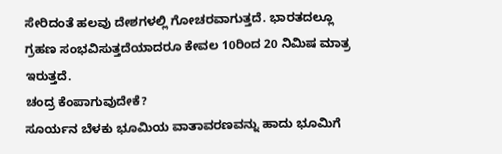ಸೇರಿದಂತೆ ಹಲವು ದೇಶಗಳಲ್ಲಿ ಗೋಚರವಾಗುತ್ತದೆ. ಭಾರತದಲ್ಲೂ ಗ್ರಹಣ ಸಂಭವಿಸುತ್ತದೆಯಾದರೂ ಕೇವಲ 10ರಿಂದ 20 ನಿಮಿಷ ಮಾತ್ರ ಇರುತ್ತದೆ.
ಚಂದ್ರ ಕೆಂಪಾಗುವುದೇಕೆ?
ಸೂರ್ಯನ ಬೆಳಕು ಭೂಮಿಯ ವಾತಾವರಣವನ್ನು ಹಾದು ಭೂಮಿಗೆ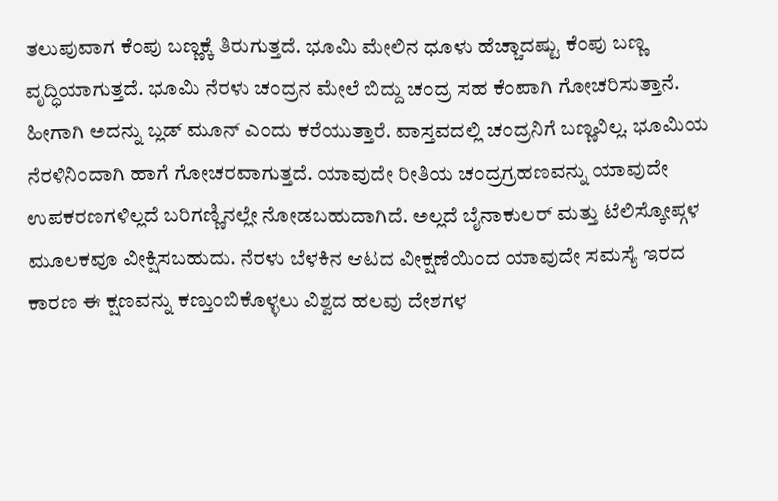ತಲುಪುವಾಗ ಕೆಂಪು ಬಣ್ಣಕ್ಕೆ ತಿರುಗುತ್ತದೆ. ಭೂಮಿ ಮೇಲಿನ ಧೂಳು ಹೆಚ್ಚಾದಷ್ಟು ಕೆಂಪು ಬಣ್ಣ ವೃದ್ಧಿಯಾಗುತ್ತದೆ. ಭೂಮಿ ನೆರಳು ಚಂದ್ರನ ಮೇಲೆ ಬಿದ್ದು ಚಂದ್ರ ಸಹ ಕೆಂಪಾಗಿ ಗೋಚರಿಸುತ್ತಾನೆ. ಹೀಗಾಗಿ ಅದನ್ನು ಬ್ಲಡ್ ಮೂನ್ ಎಂದು ಕರೆಯುತ್ತಾರೆ. ವಾಸ್ತವದಲ್ಲಿ ಚಂದ್ರನಿಗೆ ಬಣ್ಣವಿಲ್ಲ. ಭೂಮಿಯ ನೆರಳಿನಿಂದಾಗಿ ಹಾಗೆ ಗೋಚರವಾಗುತ್ತದೆ. ಯಾವುದೇ ರೀತಿಯ ಚಂದ್ರಗ್ರಹಣವನ್ನು ಯಾವುದೇ ಉಪಕರಣಗಳಿಲ್ಲದೆ ಬರಿಗಣ್ಣಿನಲ್ಲೇ ನೋಡಬಹುದಾಗಿದೆ. ಅಲ್ಲದೆ ಬೈನಾಕುಲರ್ ಮತ್ತು ಟೆಲಿಸ್ಕೋಪ್ಗಳ ಮೂಲಕವೂ ವೀಕ್ಷಿಸಬಹುದು. ನೆರಳು ಬೆಳಕಿನ ಆಟದ ವೀಕ್ಷಣೆಯಿಂದ ಯಾವುದೇ ಸಮಸ್ಯೆ ಇರದ ಕಾರಣ ಈ ಕ್ಷಣವನ್ನು ಕಣ್ತುಂಬಿಕೊಳ್ಳಲು ವಿಶ್ವದ ಹಲವು ದೇಶಗಳ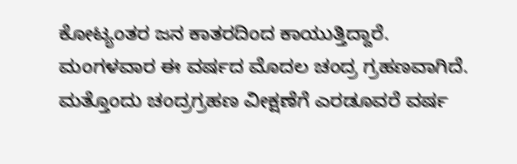ಕೋಟ್ಯಂತರ ಜನ ಕಾತರದಿಂದ ಕಾಯುತ್ತಿದ್ದಾರೆ.
ಮಂಗಳವಾರ ಈ ವರ್ಷದ ಮೊದಲ ಚಂದ್ರ ಗ್ರಹಣವಾಗಿದೆ. ಮತ್ತೊಂದು ಚಂದ್ರಗ್ರಹಣ ವೀಕ್ಷಣೆಗೆ ಎರಡೂವರೆ ವರ್ಷ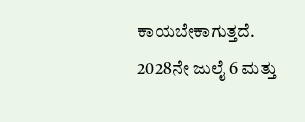ಕಾಯಬೇಕಾಗುತ್ತದೆ. 2028ನೇ ಜುಲೈ 6 ಮತ್ತು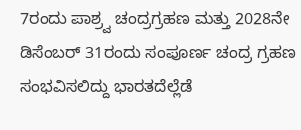7ರಂದು ಪಾಶ್ರ್ವ ಚಂದ್ರಗ್ರಹಣ ಮತ್ತು 2028ನೇ ಡಿಸೆಂಬರ್ 31ರಂದು ಸಂಪೂರ್ಣ ಚಂದ್ರ ಗ್ರಹಣ ಸಂಭವಿಸಲಿದ್ದು ಭಾರತದೆಲ್ಲೆಡೆ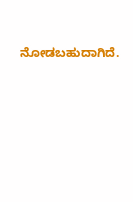ನೋಡಬಹುದಾಗಿದೆ.